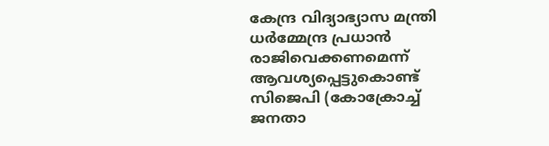കേന്ദ്ര വിദ്യാഭ്യാസ മന്ത്രി ധര്‍മ്മേന്ദ്ര പ്രധാൻ രാജിവെക്കണമെന്ന് ആവശ്യപ്പെട്ടുകൊണ്ട് സിജെപി (കോക്രോച്ച് ജനതാ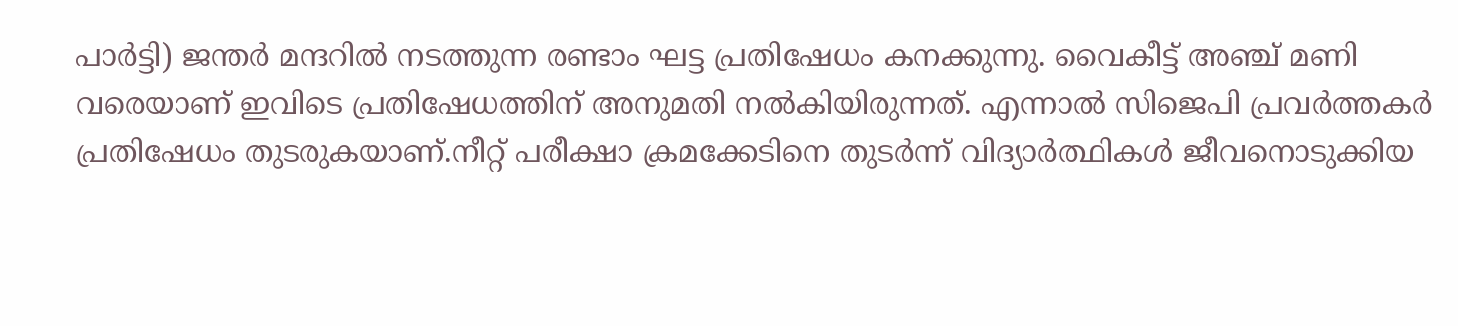പാര്‍ട്ടി) ജന്തര്‍ മന്ദറില്‍ നടത്തുന്ന രണ്ടാം ഘട്ട പ്രതിഷേധം കനക്കുന്നു. വൈകീട്ട് അഞ്ച് മണി വരെയാണ് ഇവിടെ പ്രതിഷേധത്തിന് അനുമതി നൽകിയിരുന്നത്. എന്നാൽ സിജെപി പ്രവർത്തകർ പ്രതിഷേധം തുടരുകയാണ്.നീറ്റ് പരീക്ഷാ ക്രമക്കേടിനെ തുടർന്ന് വിദ്യാര്‍ത്ഥികൾ ജീവനൊടുക്കിയ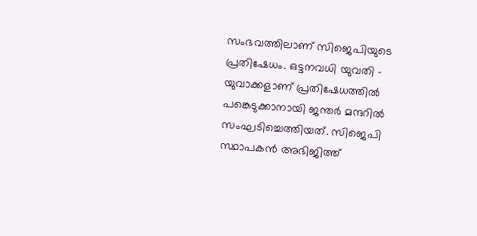സംഭവത്തിലാണ് സിജെപിയുടെ പ്രതിഷേധം. ഒട്ടനവധി യുവതി – യുവാക്കളാണ് പ്രതിഷേധത്തില്‍ പങ്കെടുക്കാനായി ജന്തര്‍ മന്ദറിൽ സംഘടിച്ചെത്തിയത്. സിജെപി സ്ഥാപകന്‍ അഭിജിത്ത്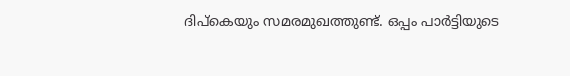ദിപ്കെയും സമരമുഖത്തുണ്ട്. ഒപ്പം പാര്‍ട്ടിയുടെ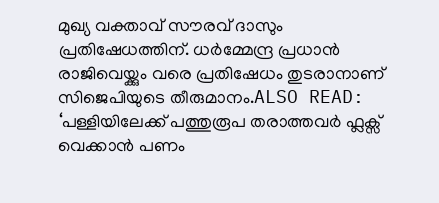മുഖ്യ വക്താവ് സൗരവ് ദാസും പ്രതിഷേധത്തിന്. ധര്‍മ്മേന്ദ്ര പ്രധാന്‍ രാജിവെയ്ക്കും വരെ പ്രതിഷേധം തുടരാനാണ് സിജെപിയുടെ തീരുമാനം.ALSO READ: ‘പള്ളിയിലേക്ക് പത്തുരൂപ തരാത്തവർ ഫ്ലക്സ് വെക്കാൻ പണം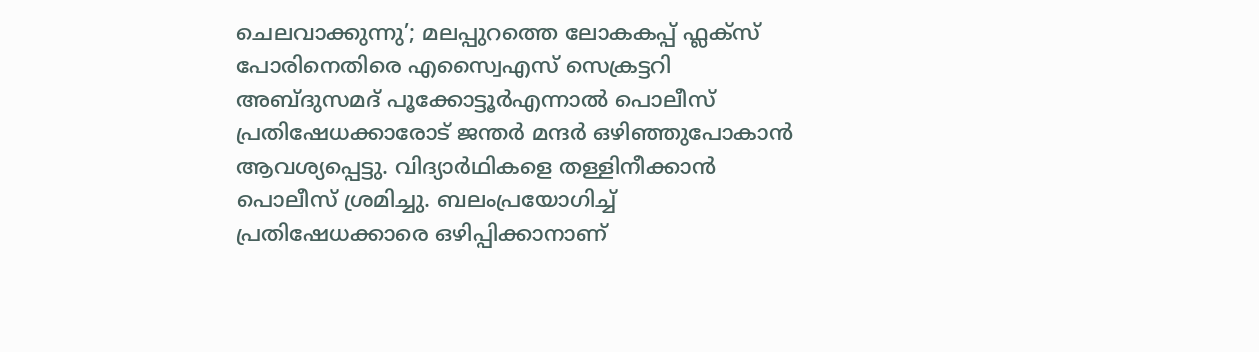ചെലവാക്കുന്നു’; മലപ്പുറത്തെ ലോകകപ്പ് ഫ്ലക്സ് പോരിനെതിരെ എസ്വൈഎസ് സെക്രട്ടറി അബ്ദുസമദ് പൂക്കോട്ടൂർഎന്നാൽ പൊലീസ് പ്രതിഷേധക്കാരോട് ജന്തര്‍ മന്ദർ ഒഴിഞ്ഞുപോകാൻ ആവശ്യപ്പെട്ടു. വിദ്യാർഥികളെ തള്ളിനീക്കാൻ പൊലീസ് ശ്രമിച്ചു. ബലംപ്രയോഗിച്ച് പ്രതിഷേധക്കാരെ ഒ‍ഴിപ്പിക്കാനാണ്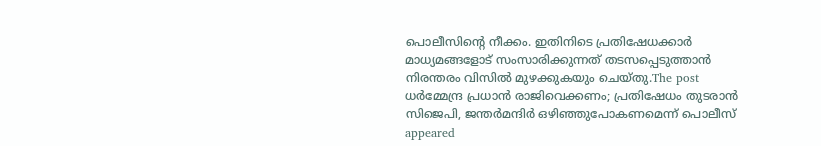പൊലീസിന്റെ നീക്കം. ഇതിനിടെ പ്രതിഷേധക്കാർ മാധ്യമങ്ങളോട് സംസാരിക്കുന്നത് തടസപ്പെടുത്താൻ നിരന്തരം വിസിൽ മുഴക്കുകയും ചെയ്തു.The post ധർമ്മേന്ദ്ര പ്രധാൻ രാജിവെക്കണം; പ്രതിഷേധം തുടരാൻ സിജെപി, ജന്തർമന്ദിർ ഒഴിഞ്ഞുപോകണമെന്ന് പൊലീസ് appeared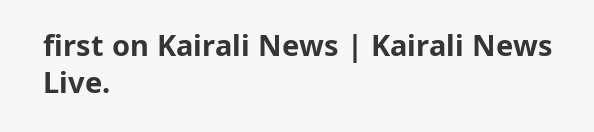first on Kairali News | Kairali News Live.